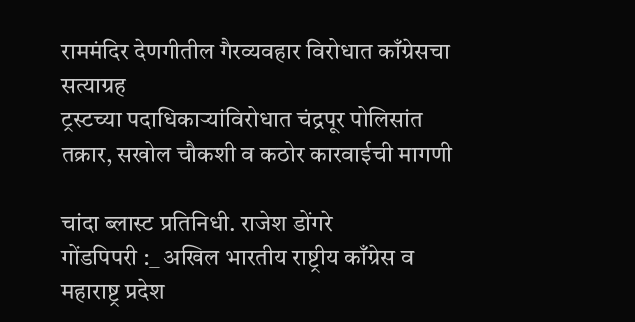राममंदिर देणगीतील गैरव्यवहार विरोधात काँग्रेसचा सत्याग्रह
ट्रस्टच्या पदाधिकाऱ्यांविरोधात चंद्रपूर पोलिसांत तक्रार, सखोल चौकशी व कठोर कारवाईची मागणी

चांदा ब्लास्ट प्रतिनिधी. राजेश डोंगरे
गोंडपिपरी :_ अखिल भारतीय राष्ट्रीय काँग्रेस व महाराष्ट्र प्रदेश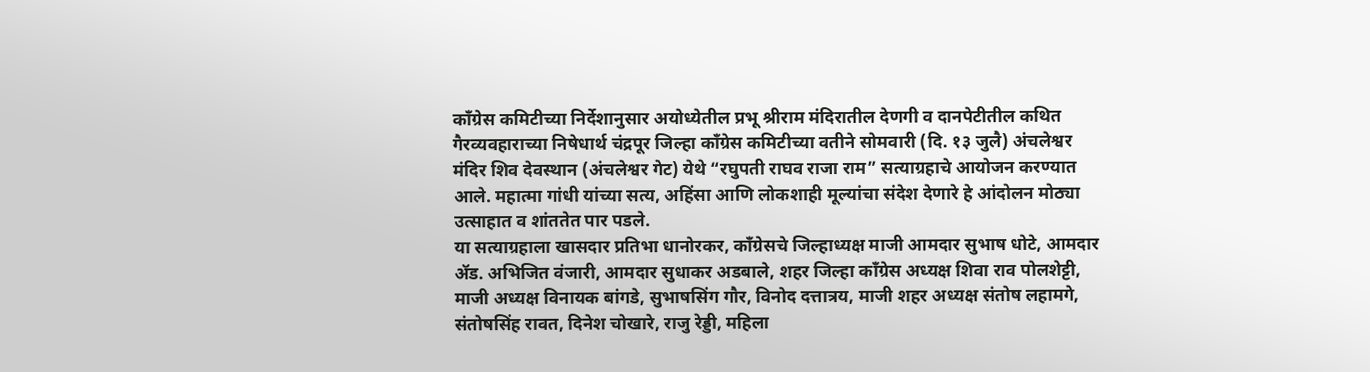काँग्रेस कमिटीच्या निर्देशानुसार अयोध्येतील प्रभू श्रीराम मंदिरातील देणगी व दानपेटीतील कथित गैरव्यवहाराच्या निषेधार्थ चंद्रपूर जिल्हा काँग्रेस कमिटीच्या वतीने सोमवारी (दि. १३ जुलै) अंचलेश्वर मंदिर शिव देवस्थान (अंचलेश्वर गेट) येथे “रघुपती राघव राजा राम” सत्याग्रहाचे आयोजन करण्यात आले. महात्मा गांधी यांच्या सत्य, अहिंसा आणि लोकशाही मूल्यांचा संदेश देणारे हे आंदोलन मोठ्या उत्साहात व शांततेत पार पडले.
या सत्याग्रहाला खासदार प्रतिभा धानोरकर, काँग्रेसचे जिल्हाध्यक्ष माजी आमदार सुभाष धोटे, आमदार ॲड. अभिजित वंजारी, आमदार सुधाकर अडबाले, शहर जिल्हा काँग्रेस अध्यक्ष शिवा राव पोलशेट्टी, माजी अध्यक्ष विनायक बांगडे, सुभाषसिंग गौर, विनोद दत्तात्रय, माजी शहर अध्यक्ष संतोष लहामगे, संतोषसिंह रावत, दिनेश चोखारे, राजु रेड्डी, महिला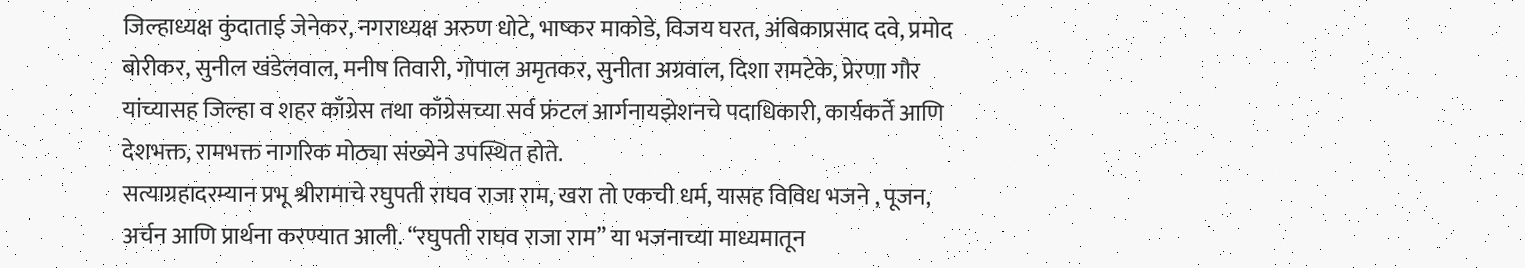जिल्हाध्यक्ष कुंदाताई जेनेकर, नगराध्यक्ष अरुण धोटे, भाष्कर माकोडे, विजय घरत, अंबिकाप्रसाद दवे, प्रमोद बोरीकर, सुनील खंडेलवाल, मनीष तिवारी, गोपाल अमृतकर, सुनीता अग्रवाल, दिशा रामटेके, प्रेरणा गौर यांच्यासह जिल्हा व शहर काँग्रेस तथा काँग्रेसच्या सर्व फ्रंटल आर्गनायझेशनचे पदाधिकारी, कार्यकर्ते आणि देशभक्त, रामभक्त नागरिक मोठ्या संख्येने उपस्थित होते.
सत्याग्रहादरम्यान प्रभू श्रीरामाचे रघुपती राघव राजा राम, खरा तो एकची धर्म, यासह विविध भजने , पूजन, अर्चन आणि प्रार्थना करण्यात आली. “रघुपती राघव राजा राम” या भजनाच्या माध्यमातून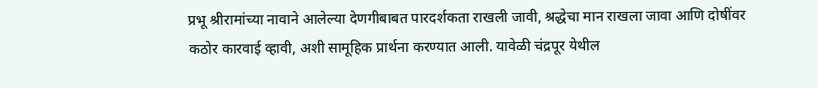प्रभू श्रीरामांच्या नावाने आलेल्या देणगीबाबत पारदर्शकता राखली जावी, श्रद्धेचा मान राखला जावा आणि दोषींवर कठोर कारवाई व्हावी, अशी सामूहिक प्रार्थना करण्यात आली. यावेळी चंद्रपूर येथील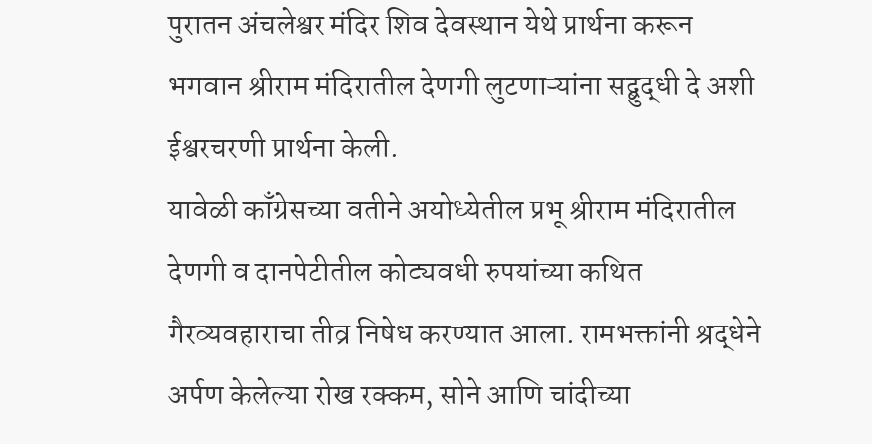पुरातन अंचलेश्वर मंदिर शिव देवस्थान येथे प्रार्थना करून भगवान श्रीराम मंदिरातील देणगी लुटणाऱ्यांना सद्बुद्धी दे अशी ईश्वरचरणी प्रार्थना केली.
यावेळी काँग्रेसच्या वतीने अयोध्येतील प्रभू श्रीराम मंदिरातील देणगी व दानपेटीतील कोट्यवधी रुपयांच्या कथित गैरव्यवहाराचा तीव्र निषेध करण्यात आला. रामभक्तांनी श्रद्धेने अर्पण केलेल्या रोख रक्कम, सोने आणि चांदीच्या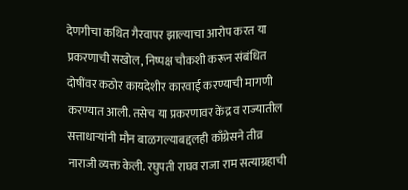देणगीचा कथित गैरवापर झाल्याचा आरोप करत या प्रकरणाची सखोल, निष्पक्ष चौकशी करून संबंधित दोषींवर कठोर कायदेशीर कारवाई करण्याची मागणी करण्यात आली. तसेच या प्रकरणावर केंद्र व राज्यातील सत्ताधाऱ्यांनी मौन बाळगल्याबद्दलही काँग्रेसने तीव्र नाराजी व्यक्त केली. रघुपती राघव राजा राम सत्याग्रहाची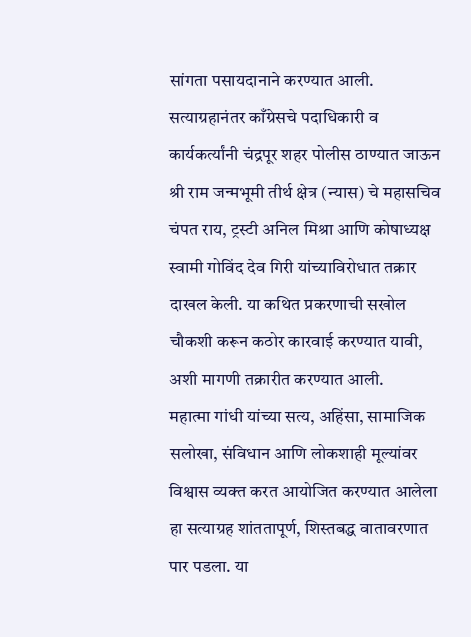सांगता पसायदानाने करण्यात आली.
सत्याग्रहानंतर काँग्रेसचे पदाधिकारी व कार्यकर्त्यांनी चंद्रपूर शहर पोलीस ठाण्यात जाऊन श्री राम जन्मभूमी तीर्थ क्षेत्र (न्यास) चे महासचिव चंपत राय, ट्रस्टी अनिल मिश्रा आणि कोषाध्यक्ष स्वामी गोविंद देव गिरी यांच्याविरोधात तक्रार दाखल केली. या कथित प्रकरणाची सखोल चौकशी करून कठोर कारवाई करण्यात यावी, अशी मागणी तक्रारीत करण्यात आली.
महात्मा गांधी यांच्या सत्य, अहिंसा, सामाजिक सलोखा, संविधान आणि लोकशाही मूल्यांवर विश्वास व्यक्त करत आयोजित करण्यात आलेला हा सत्याग्रह शांततापूर्ण, शिस्तबद्ध वातावरणात पार पडला. या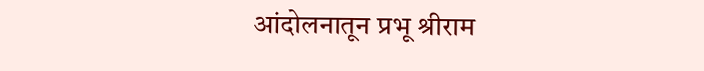आंदोलनातून प्रभू श्रीराम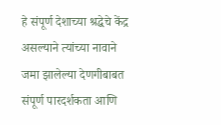हे संपूर्ण देशाच्या श्रद्धेचे केंद्र असल्याने त्यांच्या नावाने जमा झालेल्या देणगीबाबत संपूर्ण पारदर्शकता आणि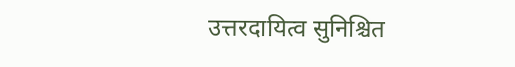उत्तरदायित्व सुनिश्चित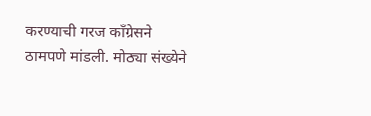करण्याची गरज काँग्रेसने ठामपणे मांडली. मोठ्या संख्येने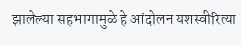झालेल्या सहभागामुळे हे आंदोलन यशस्वीरित्या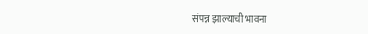संपन्न झाल्याची भावना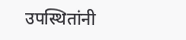उपस्थितांनी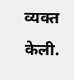व्यक्त केली.